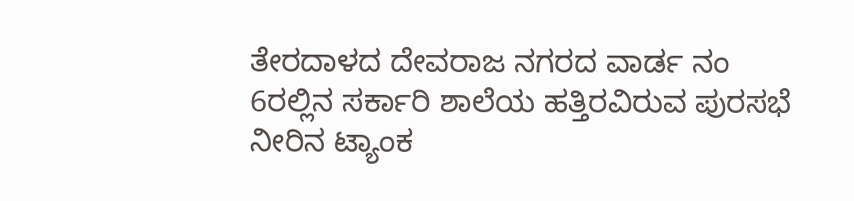ತೇರದಾಳದ ದೇವರಾಜ ನಗರದ ವಾರ್ಡ ನಂ 6ರಲ್ಲಿನ ಸರ್ಕಾರಿ ಶಾಲೆಯ ಹತ್ತಿರವಿರುವ ಪುರಸಭೆ ನೀರಿನ ಟ್ಯಾಂಕ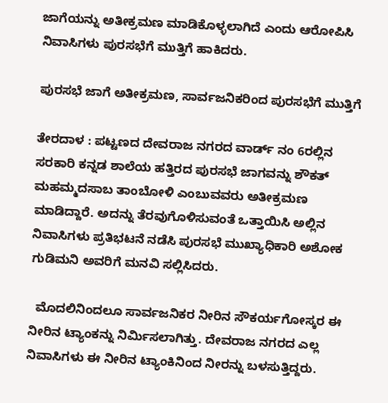ಜಾಗೆಯನ್ನು ಅತೀಕ್ರಮಣ ಮಾಡಿಕೊಳ್ಳಲಾಗಿದೆ ಎಂದು ಆರೋಪಿಸಿ ನಿವಾಸಿಗಳು ಪುರಸಭೆಗೆ ಮುತ್ತಿಗೆ ಹಾಕಿದರು.

ಪುರಸಭೆ ಜಾಗೆ ಅತೀಕ್ರಮಣ, ಸಾರ್ವಜನಿಕರಿಂದ ಪುರಸಭೆಗೆ ಮುತ್ತಿಗೆ

ತೇರದಾಳ : ಪಟ್ಟಣದ ದೇವರಾಜ ನಗರದ ವಾರ್ಡ್ ನಂ 6ರಲ್ಲಿನ ಸರಕಾರಿ ಕನ್ನಡ ಶಾಲೆಯ ಹತ್ತಿರದ ಪುರಸಭೆ ಜಾಗವನ್ನು ಶೌಕತ್ ಮಹಮ್ಮದಸಾಬ ತಾಂಬೋಳಿ ಎಂಬುವವರು ಅತೀಕ್ರಮಣ ಮಾಡಿದ್ದಾರೆ. ಅದನ್ನು ತೆರವುಗೊಳಿಸುವಂತೆ ಒತ್ತಾಯಿಸಿ ಅಲ್ಲಿನ ನಿವಾಸಿಗಳು ಪ್ರತಿಭಟನೆ ನಡೆಸಿ ಪುರಸಭೆ ಮುಖ್ಯಾಧಿಕಾರಿ ಅಶೋಕ ಗುಡಿಮನಿ ಅವರಿಗೆ ಮನವಿ ಸಲ್ಲಿಸಿದರು.

  ಮೊದಲಿನಿಂದಲೂ ಸಾರ್ವಜನಿಕರ ನೀರಿನ ಸೌಕರ್ಯಗೋಸ್ಕರ ಈ ನೀರಿನ ಟ್ಯಾಂಕನ್ನು ನಿರ್ಮಿಸಲಾಗಿತ್ತು. ದೇವರಾಜ ನಗರದ ಎಲ್ಲ ನಿವಾಸಿಗಳು ಈ ನೀರಿನ ಟ್ಯಾಂಕಿನಿಂದ ನೀರನ್ನು ಬಳಸುತ್ತಿದ್ದರು.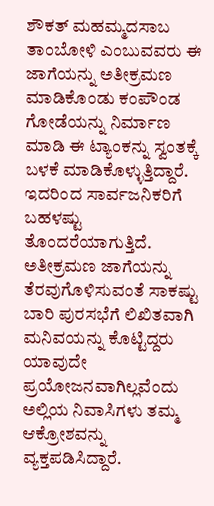ಶೌಕತ್ ಮಹಮ್ಮದಸಾಬ ತಾಂಬೋಳಿ ಎಂಬುವವರು ಈ ಜಾಗೆಯನ್ನು ಅತೀಕ್ರಮಣ ಮಾಡಿಕೊಂಡು ಕಂಪೌಂಡ ಗೋಡೆಯನ್ನು ನಿರ್ಮಾಣ ಮಾಡಿ ಈ ಟ್ಯಾಂಕನ್ನು ಸ್ವಂತಕ್ಕೆ ಬಳಕೆ ಮಾಡಿಕೊಳ್ಳುತ್ತಿದ್ದಾರೆ. ಇದರಿಂದ ಸಾರ್ವಜನಿಕರಿಗೆ ಬಹಳಷ್ಟು ತೊಂದರೆಯಾಗುತ್ತಿದೆ. ಅತೀಕ್ರಮಣ ಜಾಗೆಯನ್ನು ತೆರವುಗೊಳಿಸುವಂತೆ ಸಾಕಷ್ಟು ಬಾರಿ ಪುರಸಭೆಗೆ ಲಿಖಿತವಾಗಿ ಮನಿವಯನ್ನು ಕೊಟ್ಟಿದ್ದರು ಯಾವುದೇ ಪ್ರಯೋಜನವಾಗಿಲ್ಲವೆಂದು ಅಲ್ಲಿಯ ನಿವಾಸಿಗಳು ತಮ್ಮ ಆಕ್ರೋಶವನ್ನು ವ್ಯಕ್ತಪಡಿಸಿದ್ದಾರೆ.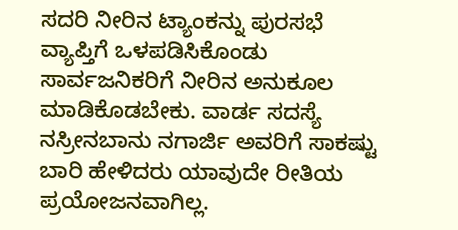ಸದರಿ ನೀರಿನ ಟ್ಯಾಂಕನ್ನು ಪುರಸಭೆ ವ್ಯಾಪ್ತಿಗೆ ಒಳಪಡಿಸಿಕೊಂಡು ಸಾರ್ವಜನಿಕರಿಗೆ ನೀರಿನ ಅನುಕೂಲ ಮಾಡಿಕೊಡಬೇಕು. ವಾರ್ಡ ಸದಸ್ಯೆ ನಸ್ರೀನಬಾನು ನಗಾರ್ಜಿ ಅವರಿಗೆ ಸಾಕಷ್ಟು ಬಾರಿ ಹೇಳಿದರು ಯಾವುದೇ ರೀತಿಯ ಪ್ರಯೋಜನವಾಗಿಲ್ಲ.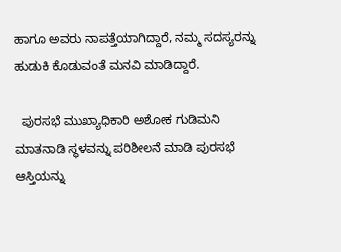ಹಾಗೂ ಅವರು ನಾಪತ್ತೆಯಾಗಿದ್ದಾರೆ, ನಮ್ಮ ಸದಸ್ಯರನ್ನು ಹುಡುಕಿ ಕೊಡುವಂತೆ ಮನವಿ ಮಾಡಿದ್ದಾರೆ.

  ಪುರಸಭೆ ಮುಖ್ಯಾಧಿಕಾರಿ ಅಶೋಕ ಗುಡಿಮನಿ ಮಾತನಾಡಿ ಸ್ಥಳವನ್ನು ಪರಿಶೀಲನೆ ಮಾಡಿ ಪುರಸಭೆ ಆಸ್ತಿಯನ್ನು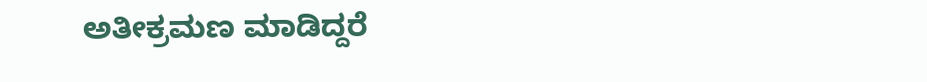ಅತೀಕ್ರಮಣ ಮಾಡಿದ್ದರೆ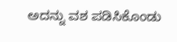ಅದನ್ನು ವಶ ಪಡಿಸಿಕೊಂಡು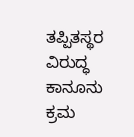ತಪ್ಪಿತಸ್ಥರ ವಿರುದ್ಧ ಕಾನೂನು ಕ್ರಮ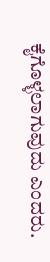ಕೈಗೊಳ್ಳಲಾಗುವುದು ಎಂದರು.